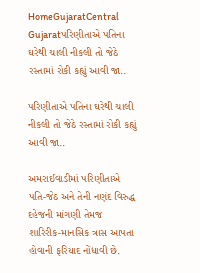HomeGujaratCentral Gujaratપરિણીતાએ પતિના ઘરેથી ચાલી નીકલી તો જેઠે રસ્તામાં રોકી કહ્યું આવી જા..

પરિણીતાએ પતિના ઘરેથી ચાલી નીકલી તો જેઠે રસ્તામાં રોકી કહ્યું આવી જા..

અમરાઈવાડીમાં પરિણીતાએ પતિ-જેઠ અને તેની નણંદ વિરુદ્ધ દહેજની માંગણી તેમજ શારિરીક-માનસિક ત્રાસ આપતા હોવાની ફરિયાદ નોંધાવી છે.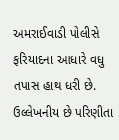અમરાઈવાડી પોલીસે ફરિયાદના આધારે વધુ તપાસ હાથ ધરી છે. ઉલ્લેખનીય છે પરિણીતા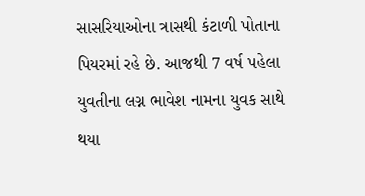સાસરિયાઓના ત્રાસથી કંટાળી પોતાના પિયરમાં રહે છે. આજથી 7 વર્ષ પહેલા યુવતીના લગ્ન ભાવેશ નામના યુવક સાથે થયા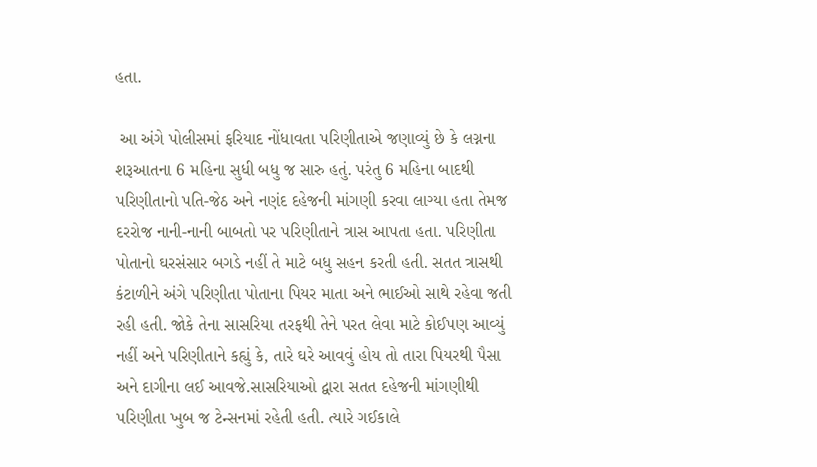હતા.

 આ અંગે પોલીસમાં ફરિયાદ નોંધાવતા પરિણીતાએ જણાવ્યું છે કે લગ્નના શરૂઆતના 6 મહિના સુધી બધુ જ સારુ હતું. પરંતુ 6 મહિના બાદથી પરિણીતાનો પતિ-જેઠ અને નણંદ દહેજની માંગણી કરવા લાગ્યા હતા તેમજ દરરોજ નાની-નાની બાબતો પર પરિણીતાને ત્રાસ આપતા હતા. પરિણીતા પોતાનો ઘરસંસાર બગડે નહીં તે માટે બધુ સહન કરતી હતી. સતત ત્રાસથી કંટાળીને અંગે પરિણીતા પોતાના પિયર માતા અને ભાઈઓ સાથે રહેવા જતી રહી હતી. જોકે તેના સાસરિયા તરફથી તેને પરત લેવા માટે કોઈપણ આવ્યું નહીં અને પરિણીતાને કહ્યું કે, તારે ઘરે આવવું હોય તો તારા પિયરથી પૈસા અને દાગીના લઈ આવજે.સાસરિયાઓ દ્વારા સતત દહેજની માંગણીથી પરિણીતા ખુબ જ ટેન્સનમાં રહેતી હતી. ત્યારે ગઈકાલે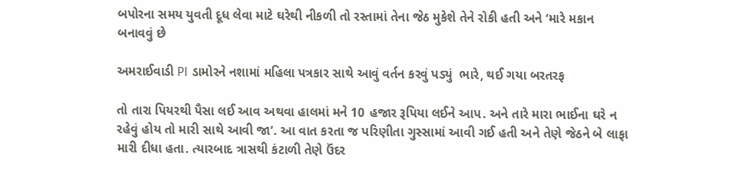બપોરના સમય યુવતી દૂધ લેવા માટે ઘરેથી નીકળી તો રસ્તામાં તેના જેઠ મુકેશે તેને રોકી હતી અને ‘મારે મકાન બનાવવું છે

અમરાઈવાડી PI ડામોરને નશામાં મહિલા પત્રકાર સાથે આવું વર્તન કરવું પડ્યું  ભારે, થઈ ગયા બરતરફ

તો તારા પિયરથી પૈસા લઈ આવ અથવા હાલમાં મને 10 હજાર રૂપિયા લઈને આપ. અને તારે મારા ભાઈના ઘરે ન રહેવું હોય તો મારી સાથે આવી જા’. આ વાત કરતા જ પરિણીતા ગુસ્સામાં આવી ગઈ હતી અને તેણે જેઠને બે લાફા મારી દીધા હતા. ત્યારબાદ ત્રાસથી કંટાળી તેણે ઉંદર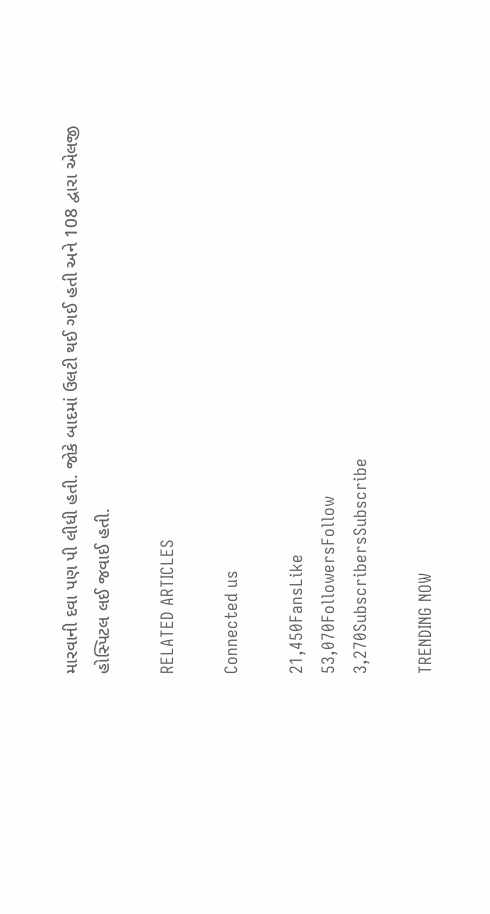મારવાની દવા પણ પી લીધી હતી. જોકે બાદમાં ઉલટી થઈ ગઈ હતી અને 108 દ્વારા એલજી હોસ્પિટલ લઈ જવાઈ હતી.

RELATED ARTICLES

Connected us

21,450FansLike
53,070FollowersFollow
3,270SubscribersSubscribe

TRENDING NOW